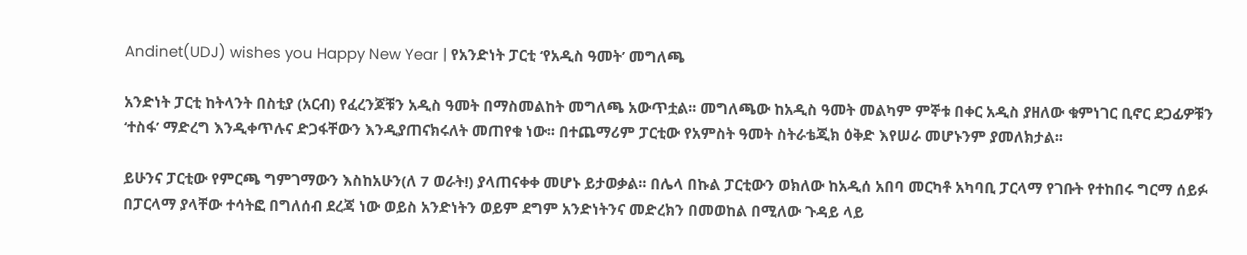Andinet(UDJ) wishes you Happy New Year | የአንድነት ፓርቲ ‘የአዲስ ዓመት’ መግለጫ

አንድነት ፓርቲ ከትላንት በስቲያ (አርብ) የፈረንጆቹን አዲስ ዓመት በማስመልከት መግለጫ አውጥቷል፡፡ መግለጫው ከአዲስ ዓመት መልካም ምኞቱ በቀር አዲስ ያዘለው ቁምነገር ቢኖር ደጋፊዎቹን ‘ተስፋ’ ማድረግ እንዲቀጥሉና ድጋፋቸውን እንዲያጠናክሩለት መጠየቁ ነው፡፡ በተጨማሪም ፓርቲው የአምስት ዓመት ስትራቴጂክ ዕቅድ እየሠራ መሆኑንም ያመለክታል፡፡

ይሁንና ፓርቲው የምርጫ ግምገማውን እስከአሁን(ለ 7 ወራት!) ያላጠናቀቀ መሆኑ ይታወቃል፡፡ በሌላ በኩል ፓርቲውን ወክለው ከአዲሰ አበባ መርካቶ አካባቢ ፓርላማ የገቡት የተከበሩ ግርማ ሰይፉ በፓርላማ ያላቸው ተሳትፎ በግለሰብ ደረጃ ነው ወይስ አንድነትን ወይም ደግም አንድነትንና መድረክን በመወከል በሚለው ጉዳይ ላይ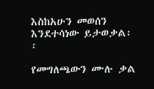እስከአሁን መወሰን እንደተሳነው ይታወቃል፡፡

የመግለጫውን ሙሉ ቃል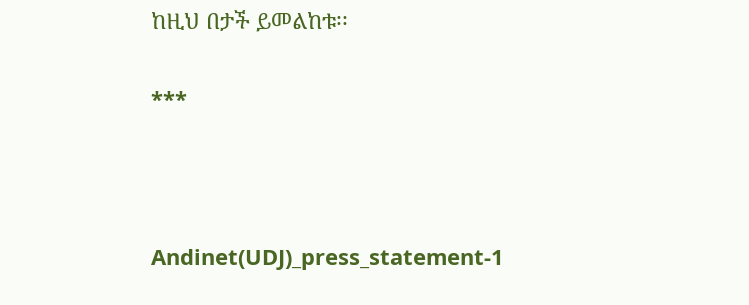ከዚህ በታች ይመልከቱ፡፡

***



Andinet(UDJ)_press_statement-1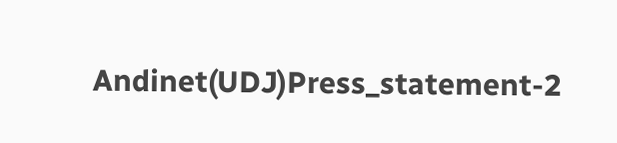Andinet(UDJ)Press_statement-2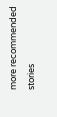more recommended stories